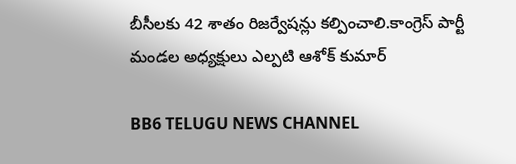బీసీలకు 42 శాతం రిజర్వేషన్లు కల్పించాలి.కాంగ్రెస్ పార్టీ మండల అధ్యక్షులు ఎల్పటి ఆశోక్ కుమార్

BB6 TELUGU NEWS CHANNEL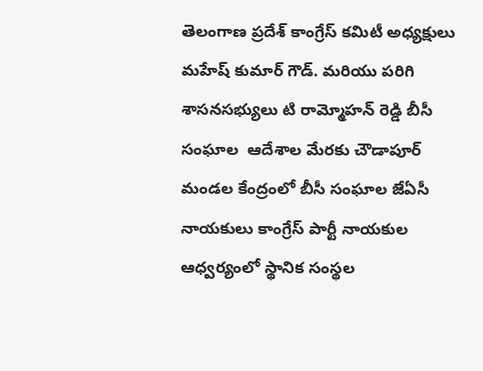తెలంగాణ ప్రదేశ్ కాంగ్రేస్ కమిటీ అధ్యక్షులు మహేష్ కుమార్ గౌడ్. మరియు పరిగి శాసనసభ్యులు టి రామ్మోహన్ రెడ్డి బీసీ సంఘాల  ఆదేశాల మేరకు చౌడాపూర్ మండల కేంద్రంలో బీసీ సంఘాల జేఏసీ నాయకులు కాంగ్రేస్ పార్టీ నాయకుల ఆధ్వర్యంలో స్థానిక సంస్థల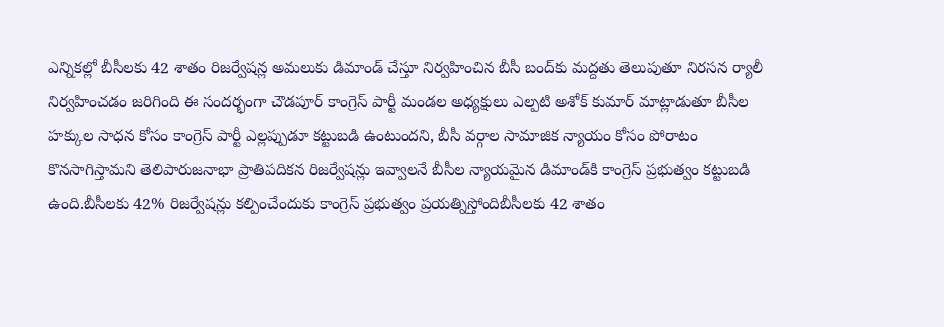ఎన్నికల్లో బీసీలకు 42 శాతం రిజర్వేషన్ల అమలుకు డిమాండ్ చేస్తూ నిర్వహించిన బీసీ బంద్‌కు మద్దతు తెలుపుతూ నిరసన ర్యాలీ నిర్వహించడం జరిగింది ఈ సందర్భంగా చౌడపూర్ కాంగ్రెస్ పార్టీ మండల అధ్యక్షులు ఎల్పటి అశోక్ కుమార్ మాట్లాడుతూ బీసీల హక్కుల సాధన కోసం కాంగ్రెస్ పార్టీ ఎల్లప్పుడూ కట్టుబడి ఉంటుందని, బీసీ వర్గాల సామాజిక న్యాయం కోసం పోరాటం కొనసాగిస్తామని తెలిపారుజనాభా ప్రాతిపదికన రిజర్వేషన్లు ఇవ్వాలనే బీసీల న్యాయమైన డిమాండ్‌కి కాంగ్రెస్ ప్రభుత్వం కట్టుబడి ఉంది.బీసీలకు 42% రిజర్వేషన్లు కల్పించేందుకు కాంగ్రెస్ ప్రభుత్వం ప్రయత్నిస్తోందిబీసీలకు 42 శాతం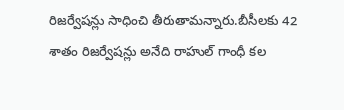రిజర్వేషన్లు సాధించి తీరుతామన్నారు.బీసీలకు 42 శాతం రిజర్వేషన్లు అనేది రాహుల్ గాంధీ కల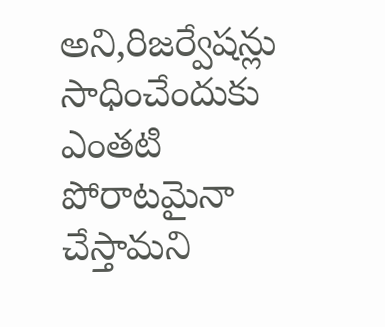అని,రిజర్వేషన్లు సాధించేందుకు ఎంతటి పోరాటమైనా చేస్తామని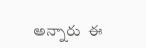అన్నారు  ఈ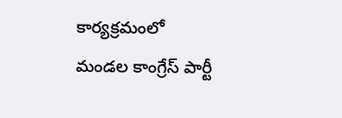కార్యక్రమంలో మండల కాంగ్రేస్ పార్టీ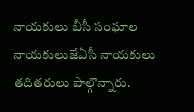నాయకులు బీసీ సంఘాల నాయకులుజేఏసీ నాయకులు తదితరులు పాల్గొన్నారు.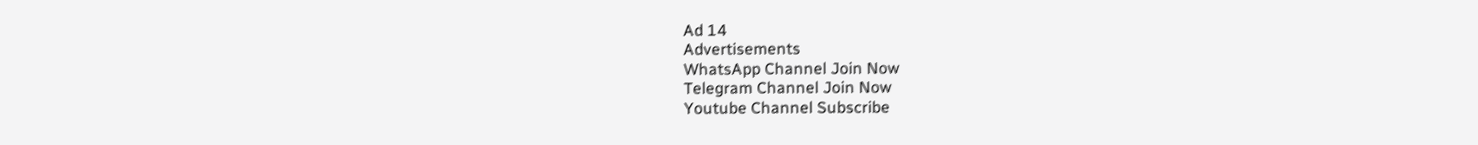Ad 14
Advertisements
WhatsApp Channel Join Now
Telegram Channel Join Now
Youtube Channel Subscribe